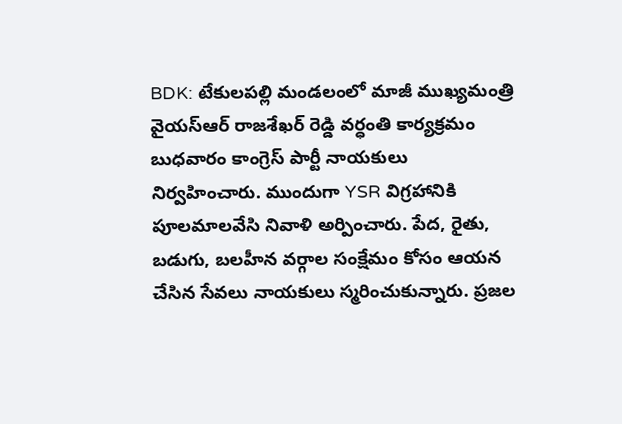BDK: టేకులపల్లి మండలంలో మాజీ ముఖ్యమంత్రి వైయస్ఆర్ రాజశేఖర్ రెడ్డి వర్ధంతి కార్యక్రమం బుధవారం కాంగ్రెస్ పార్టీ నాయకులు నిర్వహించారు. ముందుగా YSR విగ్రహానికి పూలమాలవేసి నివాళి అర్పించారు. పేద, రైతు, బడుగు, బలహీన వర్గాల సంక్షేమం కోసం ఆయన చేసిన సేవలు నాయకులు స్మరించుకున్నారు. ప్రజల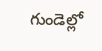గుండెల్లో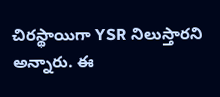చిరస్థాయిగా YSR నిలుస్తారని అన్నారు. ఈ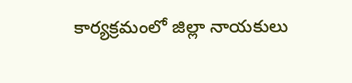కార్యక్రమంలో జిల్లా నాయకులు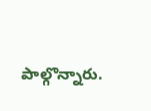పాల్గొన్నారు.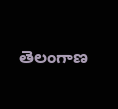తెలంగాణ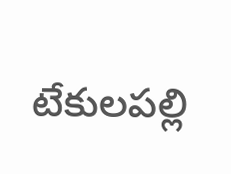టేకులపల్లి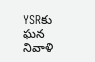YSRకు ఘన నివాళి